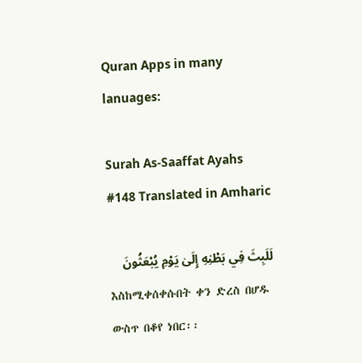Quran Apps in many lanuages:

Surah As-Saaffat Ayahs #148 Translated in Amharic

لَلَبِثَ فِي بَطْنِهِ إِلَىٰ يَوْمِ يُبْعَثُونَ
እስከሚቀሰቀሱበት ቀን ድረስ በሆዱ ውስጥ በቆየ ነበር፡፡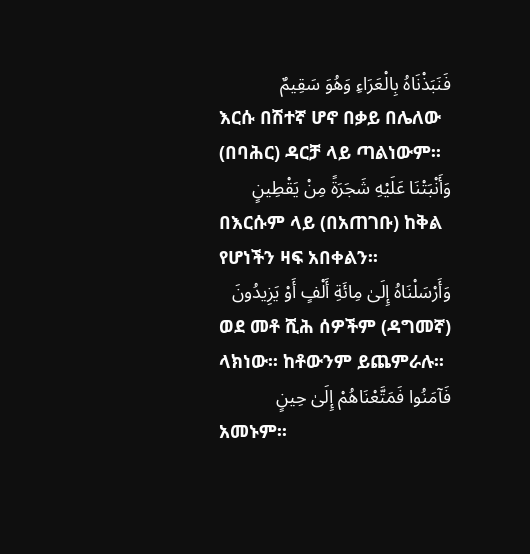فَنَبَذْنَاهُ بِالْعَرَاءِ وَهُوَ سَقِيمٌ
እርሱ በሽተኛ ሆኖ በቃይ በሌለው (በባሕር) ዳርቻ ላይ ጣልነውም፡፡
وَأَنْبَتْنَا عَلَيْهِ شَجَرَةً مِنْ يَقْطِينٍ
በእርሱም ላይ (በአጠገቡ) ከቅል የሆነችን ዛፍ አበቀልን፡፡
وَأَرْسَلْنَاهُ إِلَىٰ مِائَةِ أَلْفٍ أَوْ يَزِيدُونَ
ወደ መቶ ሺሕ ሰዎችም (ዳግመኛ) ላክነው፡፡ ከቶውንም ይጨምራሉ፡፡
فَآمَنُوا فَمَتَّعْنَاهُمْ إِلَىٰ حِينٍ
አመኑም፡፡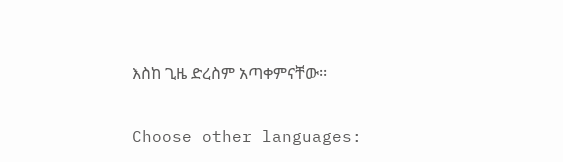እስከ ጊዜ ድረስም አጣቀምናቸው፡፡

Choose other languages: